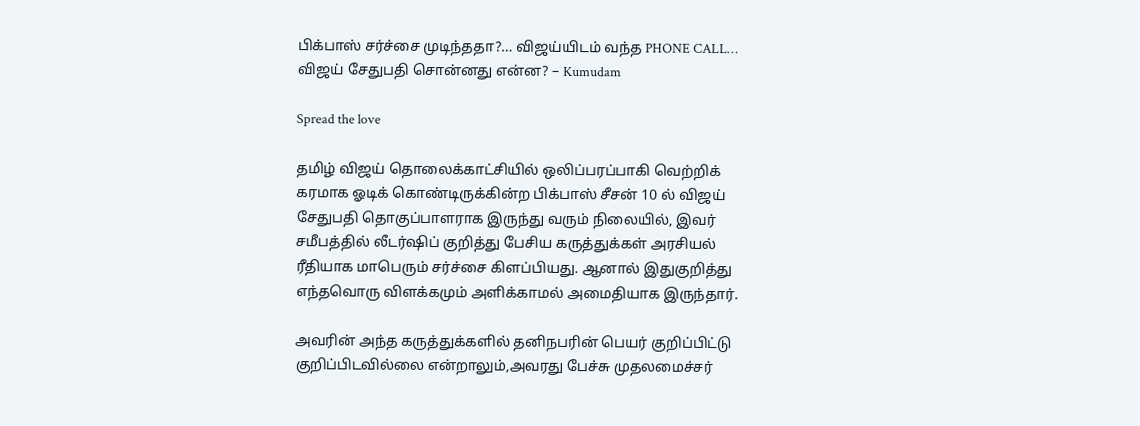பிக்பாஸ் சர்ச்சை முடிந்ததா?… விஜய்யிடம் வந்த PHONE CALL… விஜய் சேதுபதி சொன்னது என்ன? – Kumudam

Spread the love

தமிழ் விஜய் தொலைக்காட்சியில் ஒலிப்பரப்பாகி வெற்றிக் கரமாக ஓடிக் கொண்டிருக்கின்ற பிக்பாஸ் சீசன் 10 ல் விஜய் சேதுபதி தொகுப்பாளராக இருந்து வரும் நிலையில், இவர் சமீபத்தில் லீடர்ஷிப் குறித்து பேசிய கருத்துக்கள் அரசியல் ரீதியாக மாபெரும் சர்ச்சை கிளப்பியது. ஆனால் இதுகுறித்து எந்தவொரு விளக்கமும் அளிக்காமல் அமைதியாக இருந்தார்.

அவரின் அந்த கருத்துக்களில் தனிநபரின் பெயர் குறிப்பிட்டு குறிப்பிடவில்லை என்றாலும்,அவரது பேச்சு முதலமைச்சர்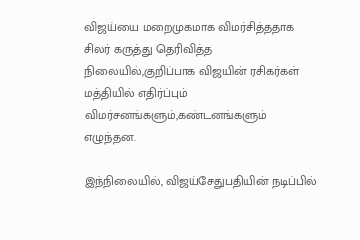விஜய்யை மறைமுகமாக விமர்சித்ததாக சிலர் கருத்து தெரிவித்த நிலையில்,குறிப்பாக விஜயின் ரசிகர்கள் மத்தியில் எதிர்ப்பும் விமர்சனங்களும்,கண்டனங்களும் எழுந்தன.

இந்நிலையில், விஜய்சேதுபதியின் நடிப்பில்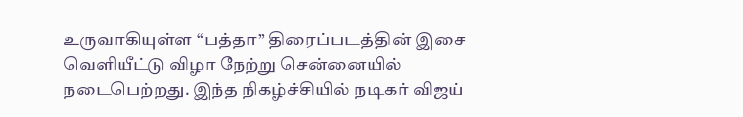உருவாகியுள்ள “பத்தா” திரைப்படத்தின் இசை வெளியீட்டு விழா நேற்று சென்னையில் நடைபெற்றது. இந்த நிகழ்ச்சியில் நடிகர் விஜய்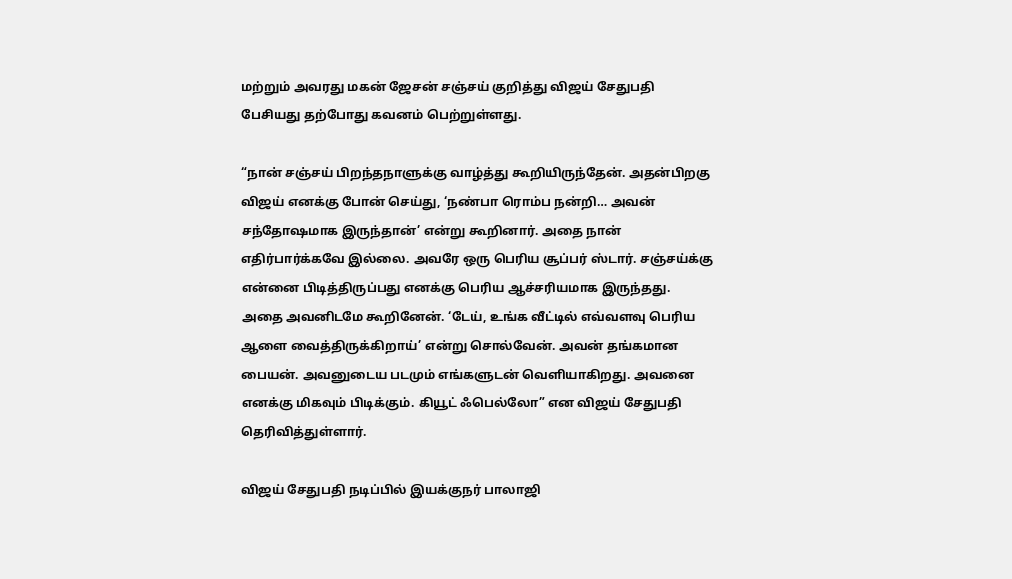மற்றும் அவரது மகன் ஜேசன் சஞ்சய் குறித்து விஜய் சேதுபதி பேசியது தற்போது கவனம் பெற்றுள்ளது.

“நான் சஞ்சய் பிறந்தநாளுக்கு வாழ்த்து கூறியிருந்தேன். அதன்பிறகு விஜய் எனக்கு போன் செய்து, ‘நண்பா ரொம்ப நன்றி… அவன் சந்தோஷமாக இருந்தான்’ என்று கூறினார். அதை நான் எதிர்பார்க்கவே இல்லை. அவரே ஒரு பெரிய சூப்பர் ஸ்டார். சஞ்சய்க்கு என்னை பிடித்திருப்பது எனக்கு பெரிய ஆச்சரியமாக இருந்தது. அதை அவனிடமே கூறினேன். ‘டேய், உங்க வீட்டில் எவ்வளவு பெரிய ஆளை வைத்திருக்கிறாய்’ என்று சொல்வேன். அவன் தங்கமான பையன். அவனுடைய படமும் எங்களுடன் வெளியாகிறது. அவனை எனக்கு மிகவும் பிடிக்கும். கியூட் ஃபெல்லோ” என விஜய் சேதுபதி தெரிவித்துள்ளார்.

விஜய் சேதுபதி நடிப்பில் இயக்குநர் பாலாஜி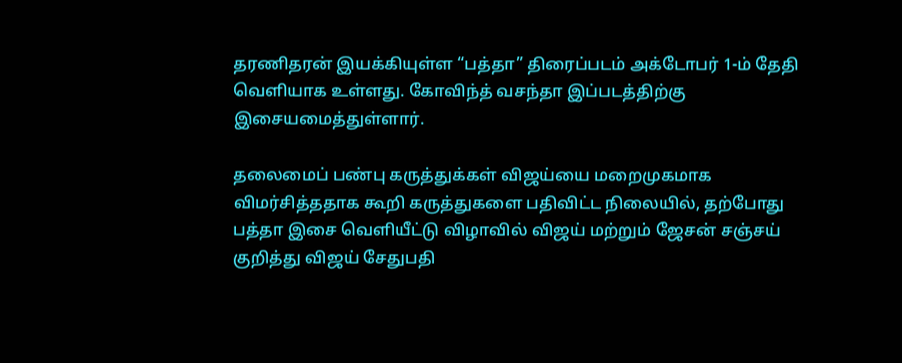தரணிதரன் இயக்கியுள்ள “பத்தா” திரைப்படம் அக்டோபர் 1-ம் தேதி வெளியாக உள்ளது. கோவிந்த் வசந்தா இப்படத்திற்கு இசையமைத்துள்ளார்.

தலைமைப் பண்பு கருத்துக்கள் விஜய்யை மறைமுகமாக விமர்சித்ததாக கூறி கருத்துகளை பதிவிட்ட நிலையில், தற்போது பத்தா இசை வெளியீட்டு விழாவில் விஜய் மற்றும் ஜேசன் சஞ்சய் குறித்து விஜய் சேதுபதி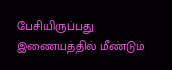பேசியிருப்பது இணையத்தில் மீண்டும்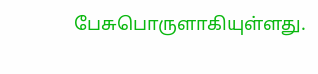பேசுபொருளாகியுள்ளது.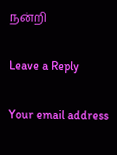நன்றி

Leave a Reply

Your email address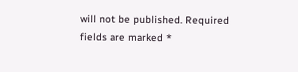will not be published. Required fields are marked *